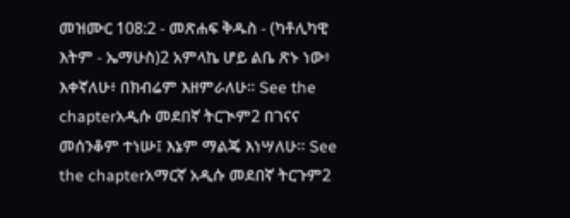መዝሙር 108:2 - መጽሐፍ ቅዱስ - (ካቶሊካዊ እትም - ኤማሁስ)2 አምላኬ ሆይ ልቤ ጽኑ ነው፥ እቀኛለሁ፥ በክብሬም እዘምራለሁ። See the chapterአዲሱ መደበኛ ትርጒም2 በገናና መሰንቆም ተነሡ፤ እኔም ማልጄ እነሣለሁ። See the chapterአማርኛ አዲሱ መደበኛ ትርጉም2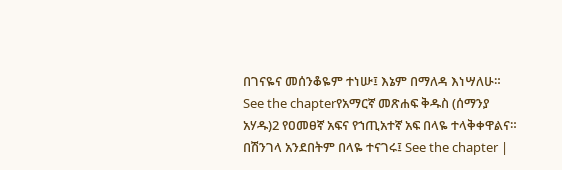በገናዬና መሰንቆዬም ተነሡ፤ እኔም በማለዳ እነሣለሁ። See the chapterየአማርኛ መጽሐፍ ቅዱስ (ሰማንያ አሃዱ)2 የዐመፀኛ አፍና የኀጢአተኛ አፍ በላዬ ተላቅቀዋልና። በሽንገላ አንደበትም በላዬ ተናገሩ፤ See the chapter |